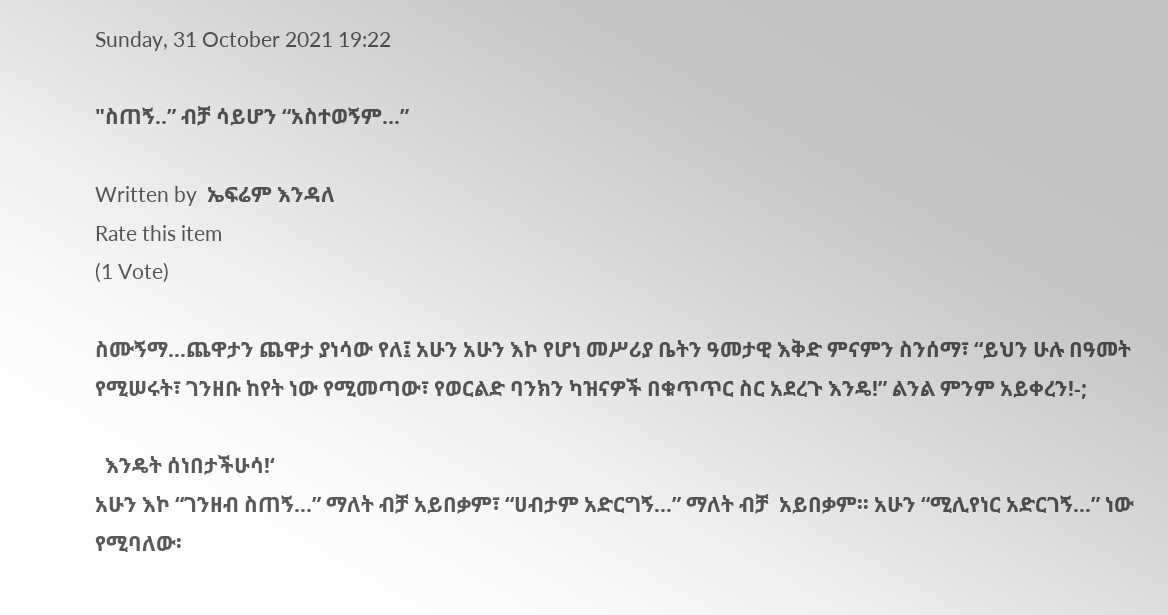Sunday, 31 October 2021 19:22

"ስጠኝ..” ብቻ ሳይሆን “አስተወኝም...”

Written by  ኤፍሬም እንዳለ
Rate this item
(1 Vote)

ስሙኝማ…ጨዋታን ጨዋታ ያነሳው የለ፤ አሁን አሁን እኮ የሆነ መሥሪያ ቤትን ዓመታዊ እቅድ ምናምን ስንሰማ፣ “ይህን ሁሉ በዓመት የሚሠሩት፣ ገንዘቡ ከየት ነው የሚመጣው፣ የወርልድ ባንክን ካዝናዎች በቁጥጥር ስር አደረጉ እንዴ!” ልንል ምንም አይቀረን!-;

  እንዴት ሰነበታችሁሳ!‘
አሁን እኮ “ገንዘብ ስጠኝ...” ማለት ብቻ አይበቃም፣ “ሀብታም አድርግኝ…” ማለት ብቻ  አይበቃም፡፡ አሁን “ሚሊየነር አድርገኝ…” ነው የሚባለው፡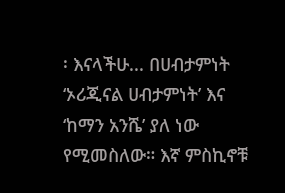፡ እናላችሁ... በሀብታምነት ‘ኦሪጂናል ሀብታምነት’ እና ‘ከማን አንሼ’ ያለ ነው የሚመስለው። እኛ ምስኪኖቹ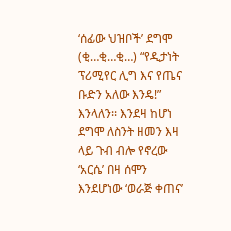‘ሰፊው ህዝቦች’ ደግሞ (ቂ…ቂ…ቂ…) “የዲታነት ፕሪሚየር ሊግ እና የጤና ቡድን አለው እንዴ!” እንላለን፡፡ እንደዛ ከሆነ ደግሞ ለስንት ዘመን እዛ ላይ ጉብ ብሎ የኖረው ‘አርሴ’ በዛ ሰሞን እንደሆነው ‘ወራጅ ቀጠና’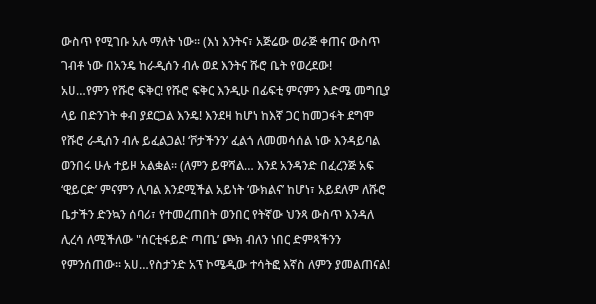ውስጥ የሚገቡ አሉ ማለት ነው፡፡ (እነ እንትና፣ አጅሬው ወራጅ ቀጠና ውስጥ ገብቶ ነው በአንዴ ከራዲሰን ብሉ ወደ እንትና ሹሮ ቤት የወረደው!
አሀ…የምን የሹሮ ፍቅር! የሹሮ ፍቅር እንዲሁ በፊፍቲ ምናምን እድሜ መግቢያ ላይ በድንገት ቀብ ያደርጋል እንዴ! እንደዛ ከሆነ ከእኛ ጋር ከመጋፋት ደግሞ የሹሮ ራዲሰን ብሉ ይፈልጋል! ‘ቮታችንን’ ፈልጎ ለመመሳሰል ነው እንዳይባል ወንበሩ ሁሉ ተይዞ አልቋል፡፡ (ለምን ይዋሻል… እንደ አንዳንድ በፈረንጅ አፍ ‘ዊይርድ’ ምናምን ሊባል እንደሚችል አይነት ‘ውክልና’ ከሆነ፣ አይደለም ለሹሮ ቤታችን ድንኳን ሰባሪ፣ የተመረጠበት ወንበር የትኛው ህንጻ ውስጥ እንዳለ ሊረሳ ለሚችለው "ሰርቲፋይድ ጣጤ’ ጮክ ብለን ነበር ድምጻችንን የምንሰጠው፡፡ አሀ…የስታንድ አፕ ኮሜዲው ተሳትፎ እኛስ ለምን ያመልጠናል!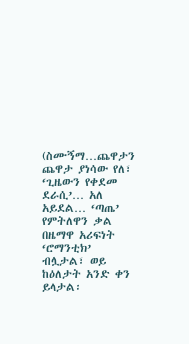(ስሙኝማ…ጨዋታን ጨዋታ ያነሳው የለ፣ ‘ጊዜውን የቀደመ ደራሲ’… አለ አይደል… ‘ጣጤ’ የምትለዋን ቃል በዜማዋ አሪፍነት ‘ሮማንቲክ’ ብሏታል፣ ወይ ከዕለታት አንድ ቀን ይላታል፡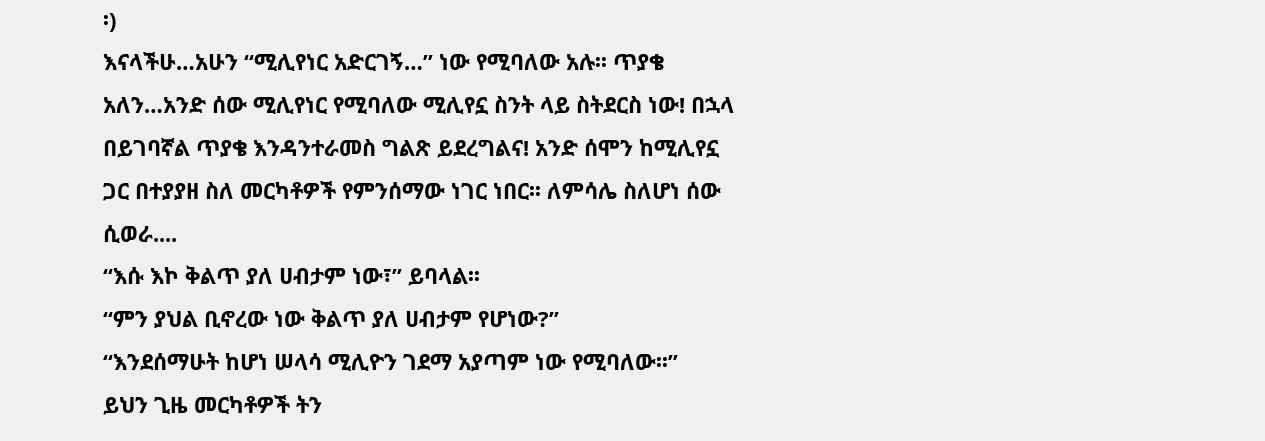፡)
እናላችሁ…አሁን “ሚሊየነር አድርገኝ…” ነው የሚባለው አሉ፡፡ ጥያቄ አለን…አንድ ሰው ሚሊየነር የሚባለው ሚሊየኗ ስንት ላይ ስትደርስ ነው! በኋላ በይገባኛል ጥያቄ እንዳንተራመስ ግልጽ ይደረግልና! አንድ ሰሞን ከሚሊየኗ ጋር በተያያዘ ስለ መርካቶዎች የምንሰማው ነገር ነበር፡፡ ለምሳሌ ስለሆነ ሰው ሲወራ....
“እሱ እኮ ቅልጥ ያለ ሀብታም ነው፣” ይባላል፡፡
“ምን ያህል ቢኖረው ነው ቅልጥ ያለ ሀብታም የሆነው?”
“እንደሰማሁት ከሆነ ሠላሳ ሚሊዮን ገደማ አያጣም ነው የሚባለው፡፡”
ይህን ጊዜ መርካቶዎች ትን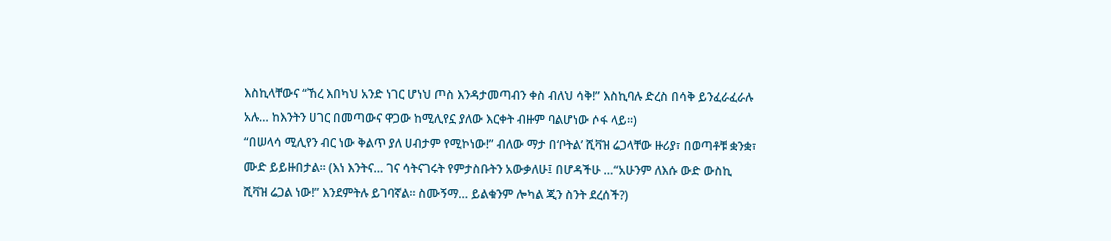እስኪላቸውና “ኸረ እበካህ አንድ ነገር ሆነህ ጦስ እንዳታመጣብን ቀስ ብለህ ሳቅ!” እስኪባሉ ድረስ በሳቅ ይንፈራፈራሉ አሉ… ከእንትን ሀገር በመጣውና ዋጋው ከሚሊየኗ ያለው እርቀት ብዙም ባልሆነው ሶፋ ላይ፡፡)
“በሠላሳ ሚሊየን ብር ነው ቅልጥ ያለ ሀብታም የሚኮነው!” ብለው ማታ በ‘ቦትል’ ሺቫዝ ሬጋላቸው ዙሪያ፣ በወጣቶቹ ቋንቋ፣ ሙድ ይይዙበታል፡፡ (እነ እንትና… ገና ሳትናገሩት የምታስቡትን አውቃለሁ፤ በሆዳችሁ …“አሁንም ለእሱ ውድ ውስኪ ሺቫዝ ሬጋል ነው!” እንደምትሉ ይገባኛል። ስሙኝማ… ይልቁንም ሎካል ጂን ስንት ደረሰች?)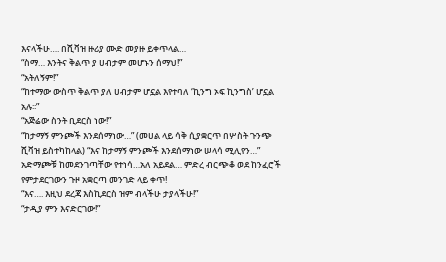እናላችሁ…. በሺቫዝ ዙሪያ ሙድ መያዙ ይቀጥላል…
“ስማ… እንትና ቅልጥ ያ ሀብታም መሆኑን ሰማህ!”
“አትለኝም!”
“ከተማው ውስጥ ቅልጥ ያለ ሀብታም ሆኗል እየተባለ ‘ኪንግ ኦፍ ኪንግስ’ ሆኗል አሉ፡፡”
“አጅሬው ስንት ቢደርስ ነው!”
“ከታማኝ ምንጮች እንደሰማነው…” (መሀል ላይ ሳቅ ሲያቋርጥ በሦስት ጉንጭ ሺቫዝ ይስተካከላል) “እና ከታማኝ ምንጮች እንደሰማነው ሠላሳ ሚሊየን…”
አድማጮቹ ከመደንገጣቸው የተነሳ…አለ አይደል… ምድረ ብርጭቆ ወደ ከንፈሮች የምታደርገውን ጉዞ አቋርጣ መንገድ ላይ ቀጥ!
“እና…. እዚህ ደረጃ እስኪደርስ ዝም ብላችሁ ታያላችሁ!”
“ታዲያ ምን እናድርገው!”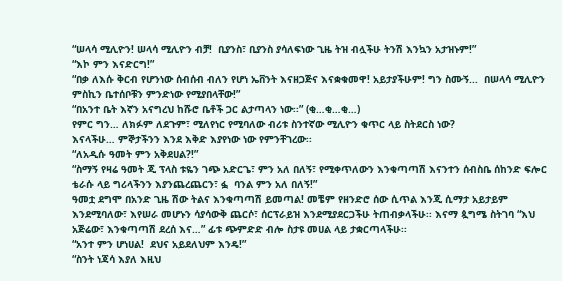“ሠላሳ ሚሊዮን! ሠላሳ ሚሊዮን ብቻ!  ቢያንስ፣ ቢያንስ ያሳለፍነው ጊዜ ትዝ ብሏችሁ ትንሽ እንኳን አታዝኑም!”
“እኮ ምን እናድርግ!”
“በቃ ለእሱ ቅርብ የሆንነው ሰብሰብ ብለን የሆነ ኤቨንት እናዘጋጅና እናቋቁመዋ! አይታያችሁም! ግን ስሙኝ...  በሠላሳ ሚሊዮን ምስኪን ቤተሰቦቹን ምንድነው የሚያበላቸው!”
“በአንተ ቤት እኛን አናግረህ ከሹሮ ቤቶች ጋር ልታጣላን ነው፡፡” (ቂ…ቂ…ቂ…)
የምር ግን… ለክፉም ለደጉም፣ ሚለየነር የሚባለው ብሪቱ ስንተኛው ሚሊዮን ቁጥር ላይ ስትደርስ ነው?
እናላችሁ… ምኞታችንን እንደ እቅድ እያየነው ነው የምንቸገረው፡፡
“ለአዲሱ ዓመት ምን አቅደሀል?!”
“ስማኝ የዛሬ ዓመት ጂ ፕላስ ቱዬን ገጭ አድርጌ፣ ምን አለ በለኝ፣ የሚቀጥለውን እንቁጣጣሽ እናንተን ሰብስቤ ሰከንድ ፍሎር ቴራሱ ላይ ግሪላችንን እያንጨረጨርን፣ ፏ  ባንል ምን አለ በለኝ!”
ዓመቷ ደግሞ በአንድ ጊዜ ሽው ትልና እንቁጣጣሽ ይመጣል! መቼም የዘንድሮ ሰው ሲጥል እንጂ ሲማታ አይታይም እንደሚባለው፣ እየሠራ መሆኑን ሳያሳውቅ ጨርሶ፣ ሰርፕራይዝ እንደሚያደርጋችሁ ትጠብቃላችሁ፡፡ እናማ ጷግሜ ስትገባ “እህ አጅሬው፣ እንቁጣጣሽ ደረሰ እና…” ፊቱ ጭምድድ ብሎ ስታዩ መሀል ላይ ታቋርጣላችሁ፡፡
“አንተ ምን ሆነሀል!  ደህና አይደለህም እንዴ!”
“ስንት ነጃሳ እያለ እዚህ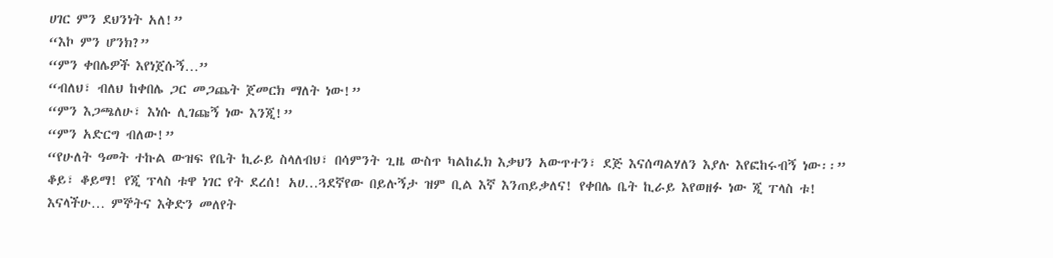ሀገር ምን ደህንነት አለ!”
“እኮ ምን ሆንክ?”
“ምን ቀበሌዎች እየነጀሱኝ…”
“ብለህ፣ ብለህ ከቀበሌ ጋር መጋጨት ጀመርክ ማለት ነው!”
“ምን እጋጫለሁ፣ እነሱ ሊገጩኝ ነው እንጂ!”
“ምን አድርግ ብለው!”
“የሁለት ዓመት ተኩል ውዝፍ የቤት ኪራይ ስላለብህ፣ በሳምንት ጊዜ ውስጥ ካልከፈክ እቃህን አውጥተን፣ ደጅ እናሰጣልሃለን እያሉ እየፎከሩብኝ ነው፡፡”
ቆይ፣ ቆይማ! የጂ ፕላስ ቱዋ ነገር የት ደረሰ! አሀ…ጓደኛየው በይሉኝታ ዝም ቢል እኛ እንጠይቃለና! የቀበሌ ቤት ኪራይ እየወዘፉ ነው ጂ ፐላስ ቱ!
እናላችሁ… ምኞትና እቅድን መለየት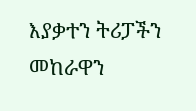እያቃተን ትሪፓችን መከራዋን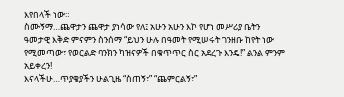እየበላች ነው።
ስሙኝማ…ጨዋታን ጨዋታ ያነሳው የለ፤ አሁን አሁን እኮ የሆነ መሥሪያ ቤትን ዓመታዊ እቅድ ምናምን ስንሰማ “ይህን ሁሉ በዓመት የሚሠሩት ገንዘቡ ከየት ነው የሚመጣው፣ የወርልድ ባንክን ካዝናዎች በቁጥጥር ስር አደረጉ እንዴ!” ልንል ምንም አይቀረን!
እናላችሁ…ጥያቄያችን ሁልጊዜ “ስጠኝ፣” “ጨምርልኝ፣”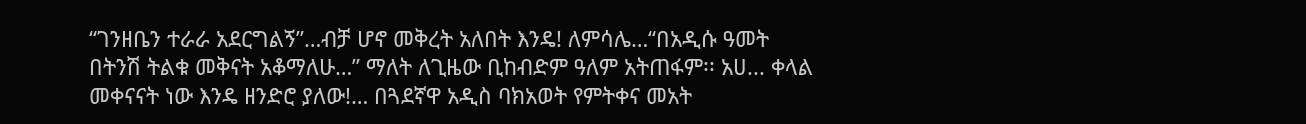“ገንዘቤን ተራራ አደርግልኝ”…ብቻ ሆኖ መቅረት አለበት እንዴ! ለምሳሌ…“በአዲሱ ዓመት በትንሽ ትልቁ መቅናት አቆማለሁ…” ማለት ለጊዜው ቢከብድም ዓለም አትጠፋም፡፡ አሀ... ቀላል መቀናናት ነው እንዴ ዘንድሮ ያለው!… በጓደኛዋ አዲስ ባክአወት የምትቀና መአት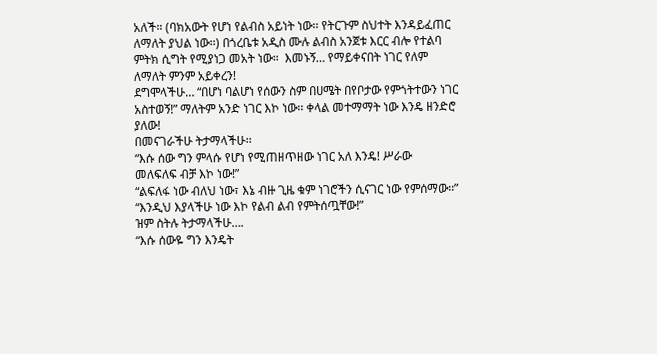አለች። (ባክአውት የሆነ የልብስ አይነት ነው፡፡ የትርጉም ስህተት እንዳይፈጠር ለማለት ያህል ነው፡፡) በጎረቤቱ አዲስ ሙሉ ልብስ አንጀቱ እርር ብሎ የተልባ ምትክ ሲግት የሚያነጋ መአት ነው።  እመኑኝ… የማይቀናበት ነገር የለም ለማለት ምንም አይቀረን!
ደግሞላችሁ… “በሆነ ባልሆነ የሰውን ስም በሀሜት በየቦታው የምጎትተውን ነገር አስተወኝ!” ማለትም አንድ ነገር እኮ ነው፡፡ ቀላል መተማማት ነው እንዴ ዘንድሮ ያለው!
በመናገራችሁ ትታማላችሁ፡፡
“እሱ ሰው ግን ምላሱ የሆነ የሚጠዘጥዘው ነገር አለ እንዴ! ሥራው  መለፍለፍ ብቻ እኮ ነው!”
“ልፍለፋ ነው ብለህ ነው፣ እኔ ብዙ ጊዜ ቁም ነገሮችን ሲናገር ነው የምሰማው፡፡”
“እንዲህ እያላችሁ ነው እኮ የልብ ልብ የምትሰጧቸው!”
ዝም ስትሉ ትታማላችሁ….
“እሱ ሰውዬ ግን እንዴት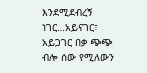እንደሚደብረኝ ነገር…አይናገር፣ አይጋገር በቃ ጭጭ ብሎ ሰው የሚለውን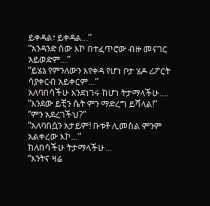ይቀዳል፣ ይቀዳል…”
“አንዳንድ ሰው እኮ በተፈጥሮው ብዙ መናገር አይወድም…”
“ይሄኔ የምንለውን እየቀዳ የሆነ ቦታ ሄዶ ሪፖርት ሳያቀርብ አይቀርም…”
አለባበሳችሁ እንደነገሩ ከሆነ ትታማላችሁ….
“እንደው ይቺን ሴት ምን ማድረግ ይሻላል!”
“ምን አደረገችህ?”
“አለባበሷን አታይም! ቡቱቶ ሊመስል ምንም አልቀረው እኮ…”
ከለበሳችሁ ትታማላችሁ…
“እንትና ዛሬ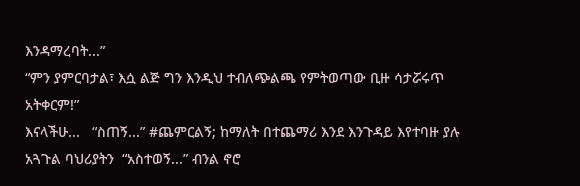እንዳማረባት...”
“ምን ያምርባታል፣ እሷ ልጅ ግን እንዲህ ተብለጭልጫ የምትወጣው ቢዙ ሳታሯሩጥ አትቀርም!”
እናላችሁ...   “ስጠኝ...” #ጨምርልኝ; ከማለት በተጨማሪ እንደ እንጉዳይ እየተባዙ ያሉ አጓጉል ባህሪያትን  “አስተወኝ...” ብንል ኖሮ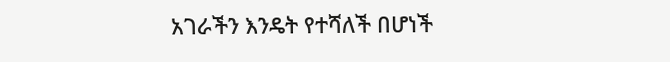አገራችን እንዴት የተሻለች በሆነች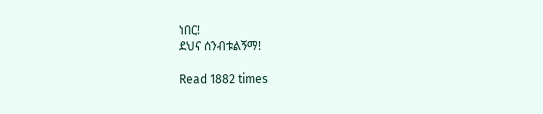ነበር!
ደህና ሰንብቱልኝማ!

Read 1882 times